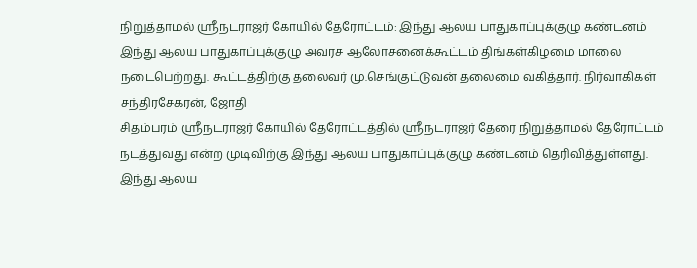நிறுத்தாமல் ஸ்ரீநடராஜர் கோயில் தேரோட்டம்: இந்து ஆலய பாதுகாப்புக்குழு கண்டனம்
இந்து ஆலய பாதுகாப்புக்குழு அவரச ஆலோசனைக்கூட்டம் திங்கள்கிழமை மாலை நடைபெற்றது. கூட்டத்திற்கு தலைவர் மு.செங்குட்டுவன் தலைமை வகித்தார். நிர்வாகிகள் சந்திரசேகரன், ஜோதி
சிதம்பரம் ஸ்ரீநடராஜர் கோயில் தேரோட்டத்தில் ஸ்ரீநடராஜர் தேரை நிறுத்தாமல் தேரோட்டம் நடத்துவது என்ற முடிவிற்கு இந்து ஆலய பாதுகாப்புக்குழு கண்டனம் தெரிவித்துள்ளது.
இந்து ஆலய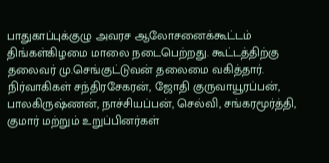பாதுகாப்புக்குழு அவரச ஆலோசனைக்கூட்டம் திங்கள்கிழமை மாலை நடைபெற்றது. கூட்டத்திற்கு தலைவர் மு.செங்குட்டுவன் தலைமை வகித்தார். நிர்வாகிகள் சந்திரசேகரன், ஜோதி குருவாயூரப்பன், பாலகிருஷ்ணன், நாச்சியப்பன், செல்வி, சங்கரமூர்த்தி, குமார் மற்றும் உறுப்பினர்கள்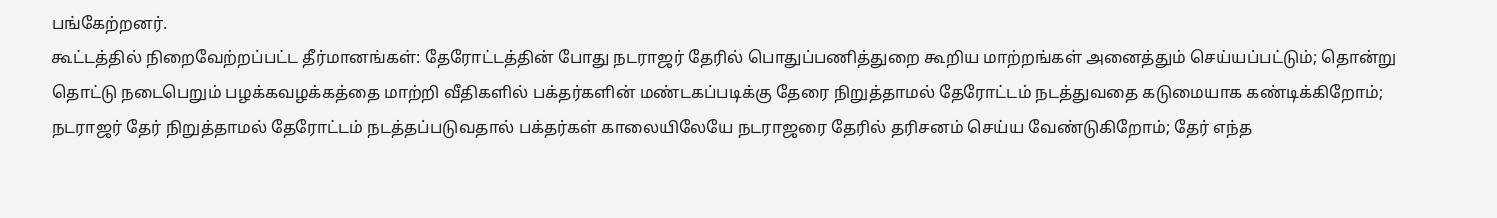பங்கேற்றனர்.
கூட்டத்தில் நிறைவேற்றப்பட்ட தீர்மானங்கள்: தேரோட்டத்தின் போது நடராஜர் தேரில் பொதுப்பணித்துறை கூறிய மாற்றங்கள் அனைத்தும் செய்யப்பட்டும்; தொன்று தொட்டு நடைபெறும் பழக்கவழக்கத்தை மாற்றி வீதிகளில் பக்தர்களின் மண்டகப்படிக்கு தேரை நிறுத்தாமல் தேரோட்டம் நடத்துவதை கடுமையாக கண்டிக்கிறோம்; நடராஜர் தேர் நிறுத்தாமல் தேரோட்டம் நடத்தப்படுவதால் பக்தர்கள் காலையிலேயே நடராஜரை தேரில் தரிசனம் செய்ய வேண்டுகிறோம்; தேர் எந்த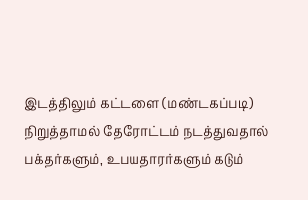இடத்திலும் கட்டளை (மண்டகப்படி) நிறுத்தாமல் தேரோட்டம் நடத்துவதால் பக்தர்களும், உபயதாரர்களும் கடும்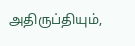அதிருப்தியும்,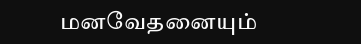மனவேதனையும்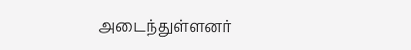அடைந்துள்ளனர்